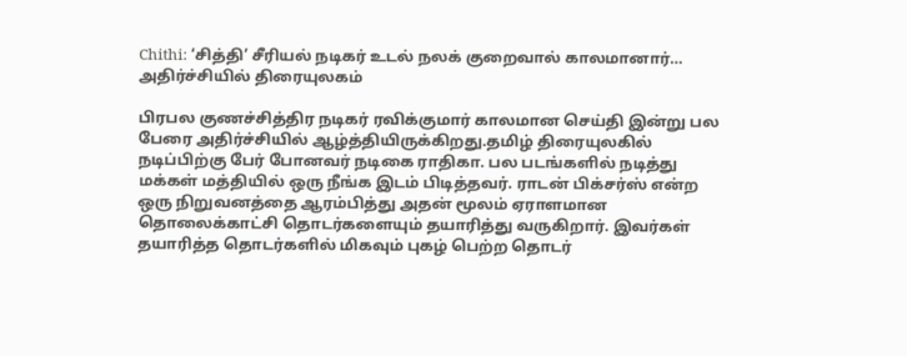Chithi: ‘சித்தி’ சீரியல் நடிகர் உடல் நலக் குறைவால் காலமானார்… அதிர்ச்சியில் திரையுலகம்

பிரபல குணச்சித்திர நடிகர் ரவிக்குமார் காலமான செய்தி இன்று பல பேரை அதிர்ச்சியில் ஆழ்த்தியிருக்கிறது.தமிழ் திரையுலகில் நடிப்பிற்கு பேர் போனவர் நடிகை ராதிகா. பல படங்களில் நடித்து மக்கள் மத்தியில் ஒரு நீங்க இடம் பிடித்தவர். ராடன் பிக்சர்ஸ் என்ற ஒரு நிறுவனத்தை ஆரம்பித்து அதன் மூலம் ஏராளமான தொலைக்காட்சி தொடர்களையும் தயாரித்து வருகிறார். இவர்கள் தயாரித்த தொடர்களில் மிகவும் புகழ் பெற்ற தொடர்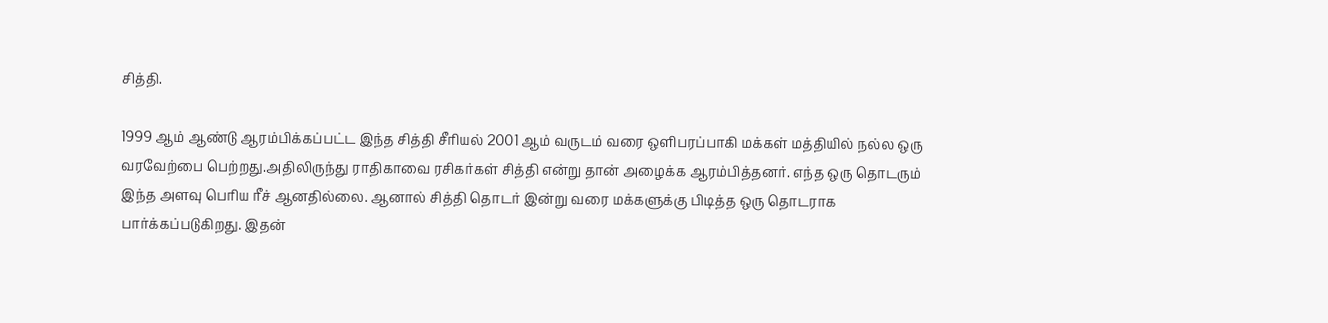சித்தி.

1999 ஆம் ஆண்டு ஆரம்பிக்கப்பட்ட இந்த சித்தி சீரியல் 2001 ஆம் வருடம் வரை ஒளிபரப்பாகி மக்கள் மத்தியில் நல்ல ஒரு வரவேற்பை பெற்றது.அதிலிருந்து ராதிகாவை ரசிகர்கள் சித்தி என்று தான் அழைக்க ஆரம்பித்தனர். எந்த ஒரு தொடரும் இந்த அளவு பெரிய ரீச் ஆனதில்லை. ஆனால் சித்தி தொடர் இன்று வரை மக்களுக்கு பிடித்த ஒரு தொடராக பார்க்கப்படுகிறது. இதன்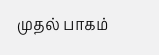முதல் பாகம்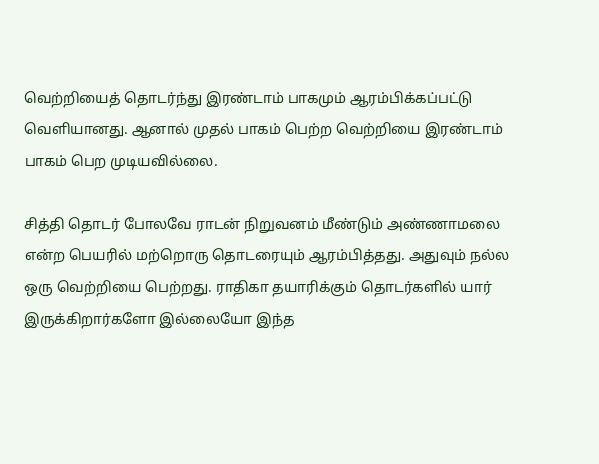வெற்றியைத் தொடர்ந்து இரண்டாம் பாகமும் ஆரம்பிக்கப்பட்டு வெளியானது. ஆனால் முதல் பாகம் பெற்ற வெற்றியை இரண்டாம் பாகம் பெற முடியவில்லை.

சித்தி தொடர் போலவே ராடன் நிறுவனம் மீண்டும் அண்ணாமலை என்ற பெயரில் மற்றொரு தொடரையும் ஆரம்பித்தது. அதுவும் நல்ல ஒரு வெற்றியை பெற்றது. ராதிகா தயாரிக்கும் தொடர்களில் யார் இருக்கிறார்களோ இல்லையோ இந்த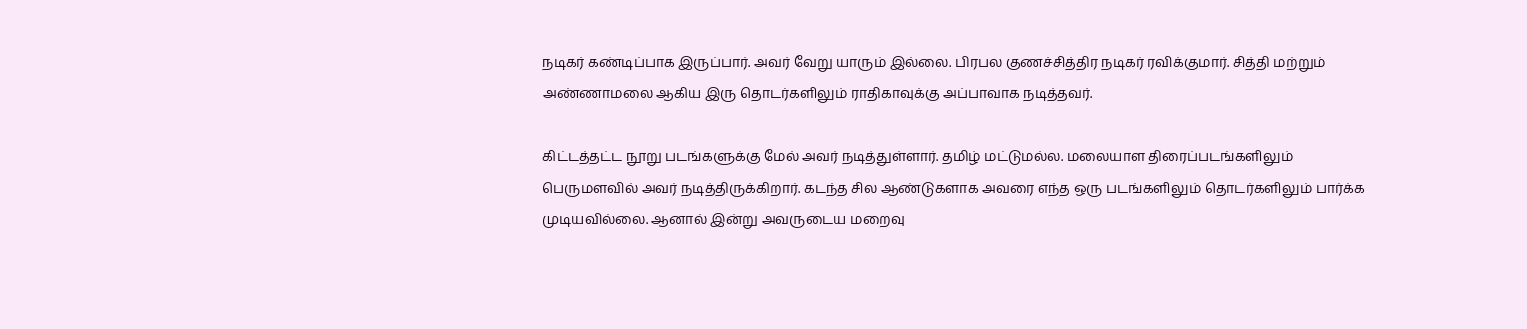நடிகர் கண்டிப்பாக இருப்பார். அவர் வேறு யாரும் இல்லை. பிரபல குணச்சித்திர நடிகர் ரவிக்குமார். சித்தி மற்றும் அண்ணாமலை ஆகிய இரு தொடர்களிலும் ராதிகாவுக்கு அப்பாவாக நடித்தவர்.

கிட்டத்தட்ட நூறு படங்களுக்கு மேல் அவர் நடித்துள்ளார். தமிழ் மட்டுமல்ல. மலையாள திரைப்படங்களிலும் பெருமளவில் அவர் நடித்திருக்கிறார். கடந்த சில ஆண்டுகளாக அவரை எந்த ஒரு படங்களிலும் தொடர்களிலும் பார்க்க முடியவில்லை. ஆனால் இன்று அவருடைய மறைவு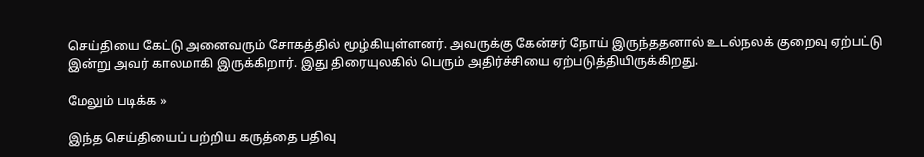செய்தியை கேட்டு அனைவரும் சோகத்தில் மூழ்கியுள்ளனர். அவருக்கு கேன்சர் நோய் இருந்ததனால் உடல்நலக் குறைவு ஏற்பட்டு இன்று அவர் காலமாகி இருக்கிறார். இது திரையுலகில் பெரும் அதிர்ச்சியை ஏற்படுத்தியிருக்கிறது.

மேலும் படிக்க »

இந்த செய்தியைப் பற்றிய கருத்தை பதிவு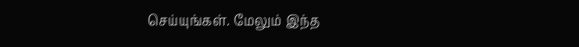செய்யுங்கள். மேலும் இந்த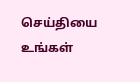செய்தியை உங்கள்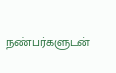நண்பர்களுடன்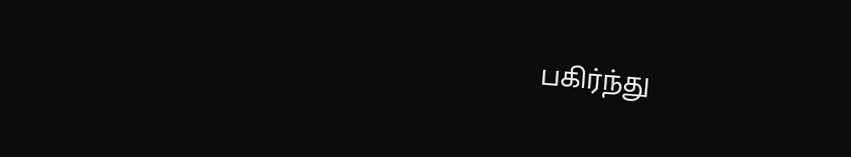பகிர்ந்து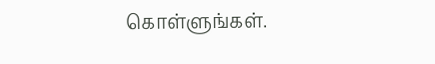கொள்ளுங்கள்.